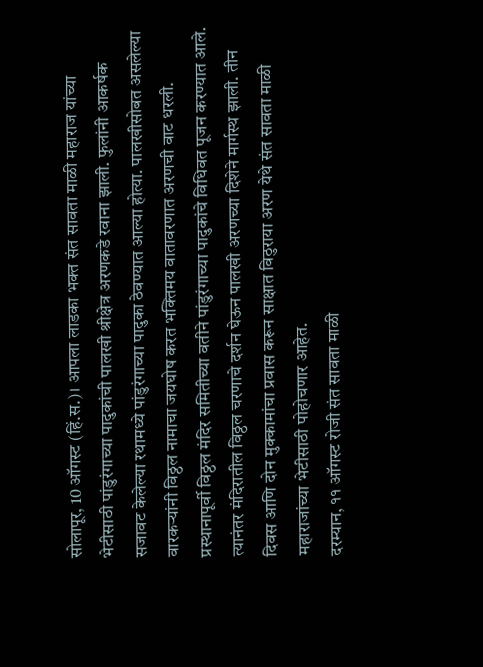सोलापूर, 10 ऑगस्ट (हिं.स.)। आपला लाडका भक्त संत सावता माळी महाराज यांच्या भेटीसाठी पांडुरंगाच्या पादुकांची पालखी श्रीक्षेत्र अरणकडे रवाना झाली. फुलांनी आकर्षक सजावट केलेल्या रथामध्ये पांडुरंगाच्या पादुका ठेवण्यात आल्या होत्या. पालखीसोबत असलेल्या वारकऱ्यांनी विठ्ठल नामाचा जयघोष करत भक्तिमय वातावरणात अरणची वाट धरली. प्रस्थानापूर्वी विठ्ठल मंदिर समितीच्या वतीने पांडुरंगाच्या पादुकांचे विधिवत पूजन करण्यात आले. त्यानंतर मंदिरातील विठ्ठल चरणाचे दर्शन घेऊन पालखी अरणच्या दिशेने मार्गस्थ झाली. तीन दिवस आणि दोन मुक्कामांचा प्रवास करून साक्षात विठुराया अरण येथे संत सावता माळी महाराजांच्या भेटीसाठी पोहोचणार आहेत.
दरम्यान, ११ ऑगस्ट रोजी संत सावता माळी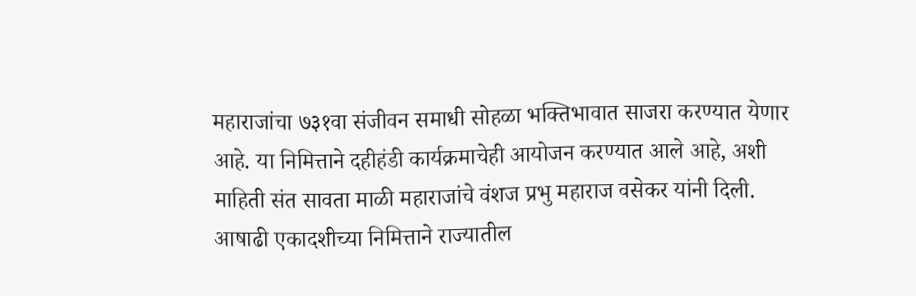महाराजांचा ७३१वा संजीवन समाधी सोहळा भक्तिभावात साजरा करण्यात येणार आहे. या निमित्ताने दहीहंडी कार्यक्रमाचेही आयोजन करण्यात आले आहे, अशी माहिती संत सावता माळी महाराजांचे वंशज प्रभु महाराज वसेकर यांनी दिली. आषाढी एकादशीच्या निमित्ताने राज्यातील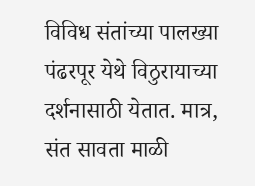विविध संतांच्या पालख्या पंढरपूर येथे विठुरायाच्या दर्शनासाठी येतात. मात्र, संत सावता माळी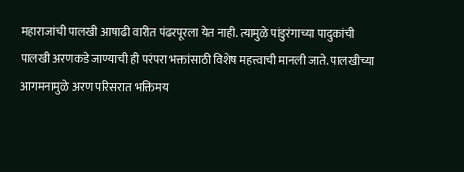महाराजांची पालखी आषाढी वारीत पंढरपूरला येत नाही. त्यामुळे पांडुरंगाच्या पादुकांची पालखी अरणकडे जाण्याची ही परंपरा भक्तांसाठी विशेष महत्त्वाची मानली जाते. पालखीच्या आगमनामुळे अरण परिसरात भक्तिमय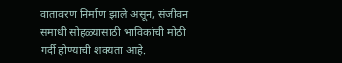वातावरण निर्माण झाले असून, संजीवन समाधी सोहळ्यासाठी भाविकांची मोठी गर्दी होण्याची शक्यता आहे.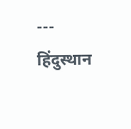---
हिंदुस्थान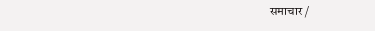समाचार /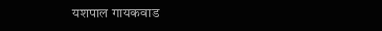यशपाल गायकवाड